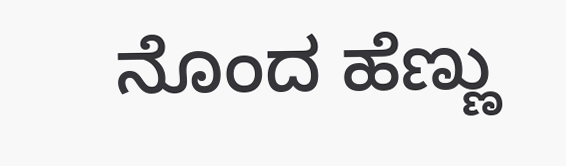ನೊಂದ ಹೆಣ್ಣು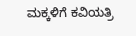ಮಕ್ಕಳಿಗೆ ಕವಿಯತ್ರಿ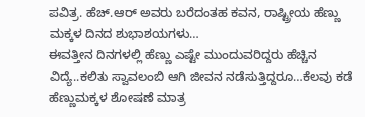ಪವಿತ್ರ. ಹೆಚ್.ಆರ್ ಅವರು ಬರೆದಂತಹ ಕವನ, ರಾಷ್ಟ್ರೀಯ ಹೆಣ್ಣು ಮಕ್ಕಳ ದಿನದ ಶುಭಾಶಯಗಳು…
ಈವತ್ತೀನ ದಿನಗಳಲ್ಲಿ ಹೆಣ್ಣು ಎಷ್ಟೇ ಮುಂದುವರಿದ್ದರು ಹೆಚ್ಚಿನ ವಿದ್ಯೆ..ಕಲಿತು ಸ್ವಾವಲಂಬಿ ಆಗಿ ಜೀವನ ನಡೆಸುತ್ತಿದ್ದರೂ…ಕೆಲವು ಕಡೆ ಹೆಣ್ಣುಮಕ್ಕಳ ಶೋಷಣೆ ಮಾತ್ರ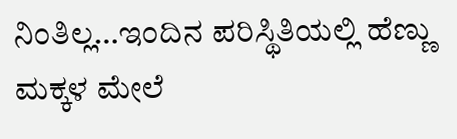ನಿಂತಿಲ್ಲ…ಇಂದಿನ ಪರಿಸ್ಥಿತಿಯಲ್ಲಿ ಹೆಣ್ಣು ಮಕ್ಕಳ ಮೇಲೆ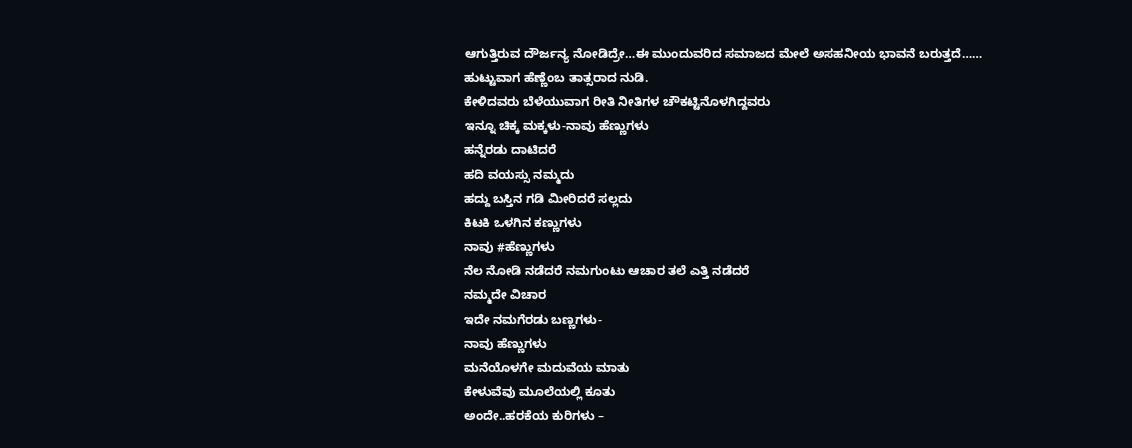ಆಗುತ್ತಿರುವ ದೌರ್ಜನ್ಯ ನೋಡಿದ್ರೇ…ಈ ಮುಂದುವರಿದ ಸಮಾಜದ ಮೇಲೆ ಅಸಹನೀಯ ಭಾವನೆ ಬರುತ್ತದೆ……
ಹುಟ್ಟುವಾಗ ಹೆಣ್ಣೆಂಬ ತಾತ್ಸರಾದ ನುಡಿ.
ಕೇಳಿದವರು ಬೆಳೆಯುವಾಗ ರೀತಿ ನೀತಿಗಳ ಚೌಕಟ್ಟಿನೊಳಗಿದ್ದವರು
ಇನ್ನೂ ಚಿಕ್ಕ ಮಕ್ಕಳು-ನಾವು ಹೆಣ್ಣುಗಳು
ಹನ್ನೆರಡು ದಾಟಿದರೆ
ಹದಿ ವಯಸ್ಸು ನಮ್ಮದು
ಹದ್ದು ಬಸ್ತಿನ ಗಡಿ ಮೀರಿದರೆ ಸಲ್ಲದು
ಕಿಟಕಿ ಒಳಗಿನ ಕಣ್ಣುಗಳು
ನಾವು #ಹೆಣ್ಣುಗಳು
ನೆಲ ನೋಡಿ ನಡೆದರೆ ನಮಗುಂಟು ಆಚಾರ ತಲೆ ಎತ್ತಿ ನಡೆದರೆ
ನಮ್ಮದೇ ವಿಚಾರ
ಇದೇ ನಮಗೆರಡು ಬಣ್ಣಗಳು-
ನಾವು ಹೆಣ್ಣುಗಳು
ಮನೆಯೊಳಗೇ ಮದುವೆಯ ಮಾತು
ಕೇಳುವೆವು ಮೂಲೆಯಲ್ಲಿ ಕೂತು
ಅಂದೇ..ಹರಕೆಯ ಕುರಿಗಳು –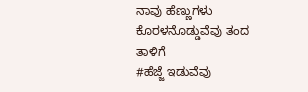ನಾವು ಹೆಣ್ಣುಗಳು
ಕೊರಳನೊಡ್ಡುವೆವು ತಂದ ತಾಳಿಗೆ
#ಹೆಜ್ಜೆ ಇಡುವೆವು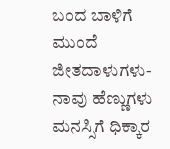ಬಂದ ಬಾಳಿಗೆ
ಮುಂದೆ ಜೀತದಾಳುಗಳು-
ನಾವು ಹೆಣ್ಣುಗಳು
ಮನಸ್ಸಿಗೆ ಧಿಕ್ಕಾರ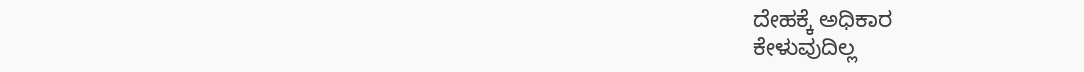ದೇಹಕ್ಕೆ ಅಧಿಕಾರ
ಕೇಳುವುದಿಲ್ಲ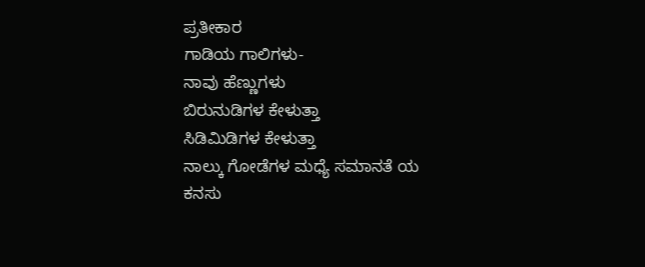ಪ್ರತೀಕಾರ
ಗಾಡಿಯ ಗಾಲಿಗಳು-
ನಾವು ಹೆಣ್ಣುಗಳು
ಬಿರುನುಡಿಗಳ ಕೇಳುತ್ತಾ
ಸಿಡಿಮಿಡಿಗಳ ಕೇಳುತ್ತಾ
ನಾಲ್ಕು ಗೋಡೆಗಳ ಮಧ್ಯೆ ಸಮಾನತೆ ಯ
ಕನಸು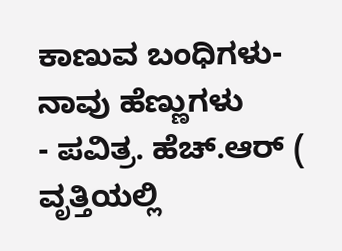ಕಾಣುವ ಬಂಧಿಗಳು- ನಾವು ಹೆಣ್ಣುಗಳು
- ಪವಿತ್ರ. ಹೆಚ್.ಆರ್ ( ವೃತ್ತಿಯಲ್ಲಿ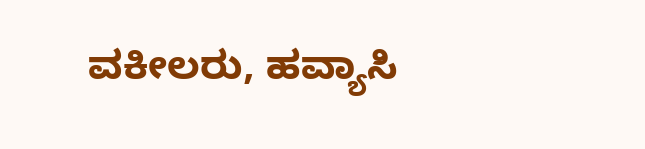ವಕೀಲರು, ಹವ್ಯಾಸಿ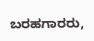ಬರಹಗಾರರು,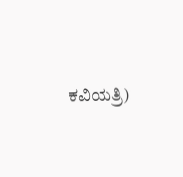ಕವಿಯತ್ರಿ)